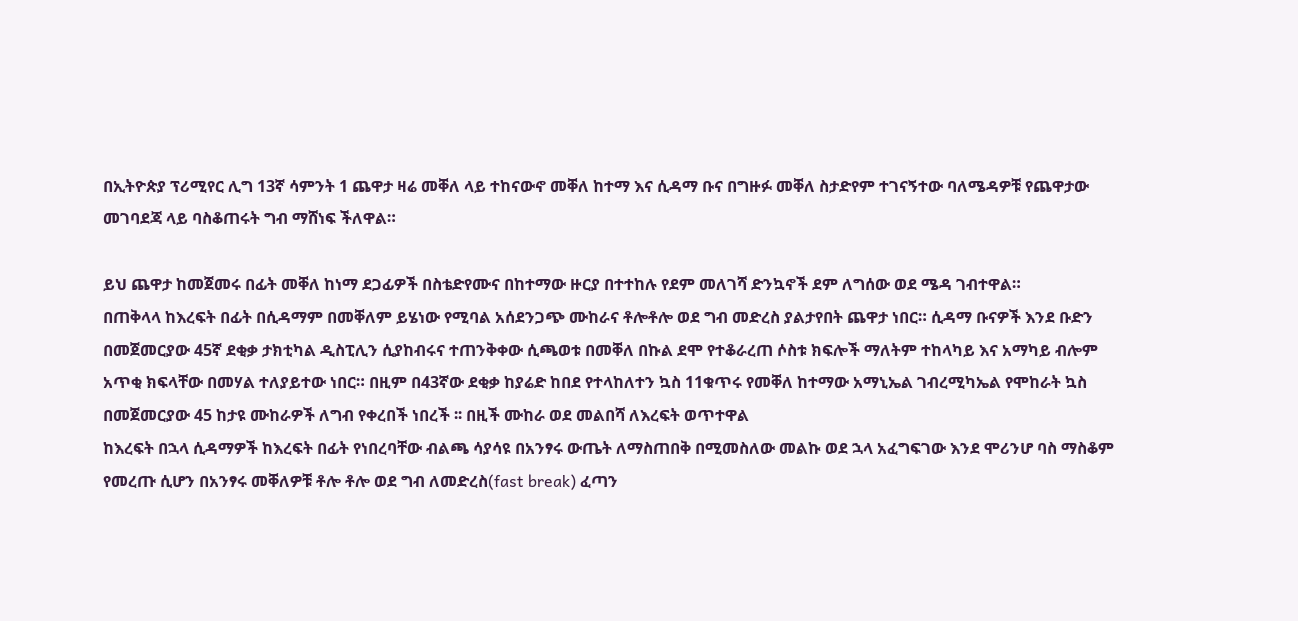በኢትዮጵያ ፕሪሚየር ሊግ 13ኛ ሳምንት 1 ጨዋታ ዛሬ መቐለ ላይ ተከናውኖ መቐለ ከተማ እና ሲዳማ ቡና በግዙፉ መቐለ ስታድየም ተገናኝተው ባለሜዳዎቹ የጨዋታው መገባደጃ ላይ ባስቆጠሩት ግብ ማሸነፍ ችለዋል።

ይህ ጨዋታ ከመጀመሩ በፊት መቐለ ከነማ ደጋፊዎች በስቴድየሙና በከተማው ዙርያ በተተከሉ የደም መለገሻ ድንኳኖች ደም ለግሰው ወደ ሜዳ ገብተዋል።
በጠቅላላ ከእረፍት በፊት በሲዳማም በመቐለም ይሄነው የሚባል አሰደንጋጭ ሙከራና ቶሎቶሎ ወደ ግብ መድረስ ያልታየበት ጨዋታ ነበር። ሲዳማ ቡናዎች እንደ ቡድን በመጀመርያው 45ኛ ደቂቃ ታክቲካል ዲስፒሊን ሲያከብሩና ተጠንቅቀው ሲጫወቱ በመቐለ በኩል ደሞ የተቆራረጠ ሶስቱ ክፍሎች ማለትም ተከላካይ እና አማካይ ብሎም አጥቂ ክፍላቸው በመሃል ተለያይተው ነበር። በዚም በ43ኛው ደቂቃ ከያሬድ ከበደ የተላከለተን ኳስ 11ቁጥሩ የመቐለ ከተማው አማኒኤል ገብረሚካኤል የሞከራት ኳስ በመጀመርያው 45 ከታዩ ሙከራዎች ለግብ የቀረበች ነበረች ፡፡ በዚች ሙከራ ወደ መልበሻ ለእረፍት ወጥተዋል
ከእረፍት በኋላ ሲዳማዎች ከእረፍት በፊት የነበረባቸው ብልጫ ሳያሳዩ በአንፃሩ ውጤት ለማስጠበቅ በሚመስለው መልኩ ወደ ኋላ አፈግፍገው እንደ ሞሪንሆ ባስ ማስቆም የመረጡ ሲሆን በአንፃሩ መቐለዎቹ ቶሎ ቶሎ ወደ ግብ ለመድረስ(fast break) ፈጣን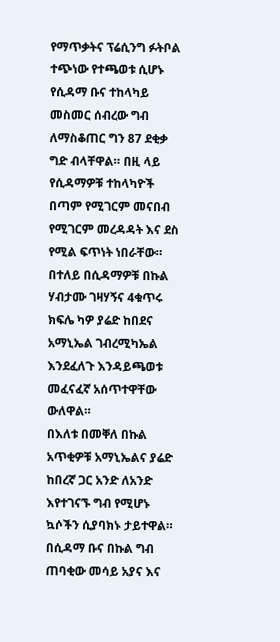የማጥቃትና ፕሬሲንግ ፉትቦል ተጭነው የተጫወቱ ሲሆኑ የሲዳማ ቡና ተከላካይ መስመር ሰብረው ግብ ለማስቆጠር ግን 87 ደቂቃ ግድ ብላቸዋል። በዚ ላይ የሲዳማዎቹ ተከላካዮች በጣም የሚገርም መናበብ የሚገርም መረዳዳት እና ደስ የሚል ፍጥነት ነበራቸው። በተለይ በሲዳማዎቹ በኩል ሃብታሙ ገዛሃኝና 4ቁጥሩ ክፍሌ ካዎ ያሬድ ከበደና አማኒኤል ገብረሚካኤል እንደፈለጉ እንዳይጫወቱ መፈናፈኛ አሰጥተዋቸው ውለዋል።
በእለቱ በመቐለ በኩል አጥቂዎቹ አማኒኤልና ያሬድ ከበረኛ ጋር አንድ ለአንድ እየተገናኙ ግብ የሚሆኑ ኳሶችን ሲያባክኑ ታይተዋል።
በሲዳማ ቡና በኩል ግብ ጠባቂው መሳይ አያና እና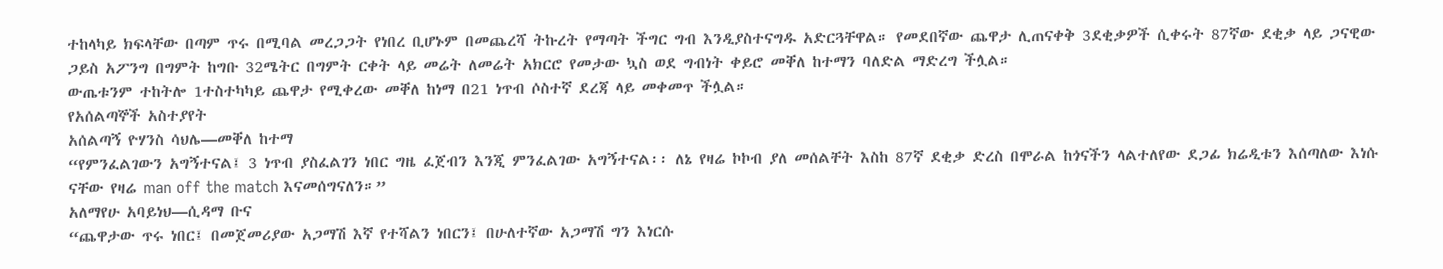ተከላካይ ክፍላቸው በጣም ጥሩ በሚባል መረጋጋት የነበረ ቢሆኑም በመጨረሻ ትኩረት የማጣት ችግር ግብ እንዲያስተናግዱ አድርጓቸዋል። የመደበኛው ጨዋታ ሊጠናቀቅ 3ደቂቃዎች ሲቀሩት 87ኛው ደቂቃ ላይ ጋናዊው ጋይስ አፖንግ በግምት ከግቡ 32ሜትር በግምት ርቀት ላይ መሬት ለመሬት አክርሮ የመታው ኳስ ወደ ግብነት ቀይሮ መቐለ ከተማን ባለድል ማድረግ ችሏል።
ውጤቱንም ተከትሎ 1ተስተካካይ ጨዋታ የሚቀረው መቐለ ከነማ በ21 ነጥብ ሶስተኛ ደረጃ ላይ መቀመጥ ችሏል።
የአሰልጣኞች አስተያየት
አሰልጣኝ ዮሃንስ ሳህሌ—መቐለ ከተማ
“የምንፈልገውን አግኝተናል፤ 3 ነጥብ ያስፈልገን ነበር ግዜ ፈጀብን እንጂ ምንፈልገው አግኝተናል፡፡ ለኔ የዛሬ ኮኮብ ያለ መሰልቸት እስከ 87ኛ ደቂቃ ድረስ በሞራል ከጎናችን ላልተለየው ደጋፊ ክሬዲቱን እሰጣለው እነሱ ናቸው የዛሬ man off the match እናመሰግናለን።”
አለማየሁ አባይነህ—ሲዳማ ቡና
“ጨዋታው ጥሩ ነበር፤ በመጀመሪያው አጋማሽ እኛ የተሻልን ነበርን፤ በሁለተኛው አጋማሽ ግን እነርሱ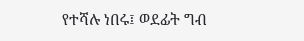የተሻሉ ነበሩ፤ ወደፊት ግብ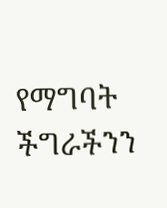የማግባት ችግራችንን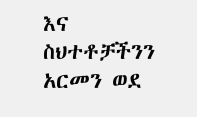እና ስህተቶቻችንን አርመን ወደ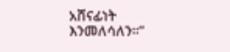አሸናፊነት እንመለሳለን።”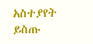አስተያየት ይስጡ